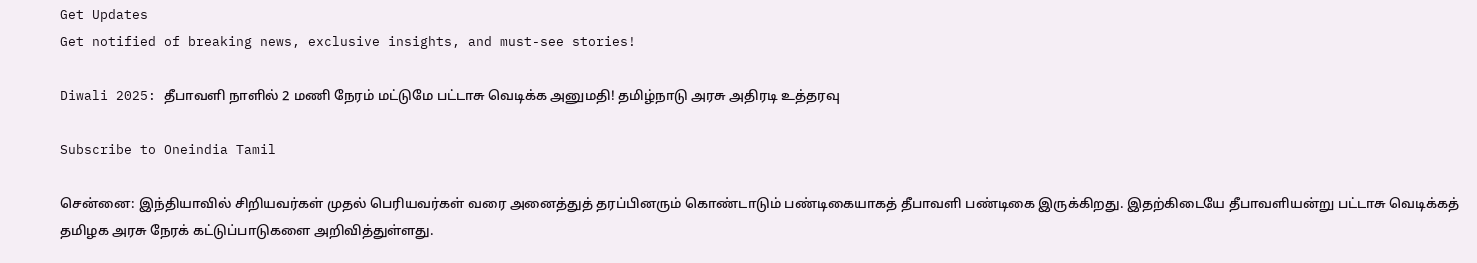Get Updates
Get notified of breaking news, exclusive insights, and must-see stories!

Diwali 2025: தீபாவளி நாளில் 2 மணி நேரம் மட்டுமே பட்டாசு வெடிக்க அனுமதி! தமிழ்நாடு அரசு அதிரடி உத்தரவு

Subscribe to Oneindia Tamil

சென்னை: இந்தியாவில் சிறியவர்கள் முதல் பெரியவர்கள் வரை அனைத்துத் தரப்பினரும் கொண்டாடும் பண்டிகையாகத் தீபாவளி பண்டிகை இருக்கிறது. இதற்கிடையே தீபாவளியன்று பட்டாசு வெடிக்கத் தமிழக அரசு நேரக் கட்டுப்பாடுகளை அறிவித்துள்ளது.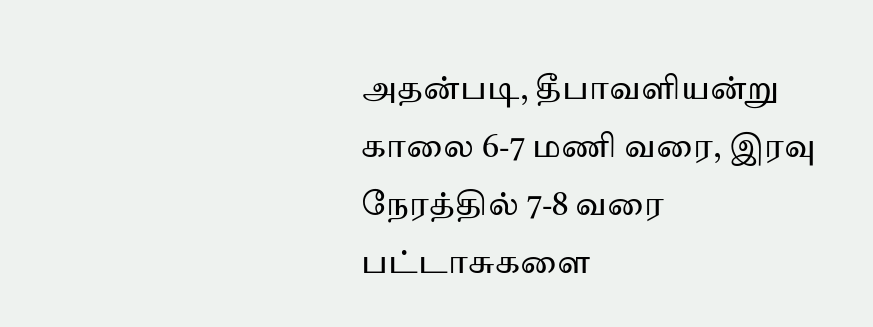அதன்படி, தீபாவளியன்று காலை 6-7 மணி வரை, இரவு நேரத்தில் 7-8 வரை பட்டாசுகளை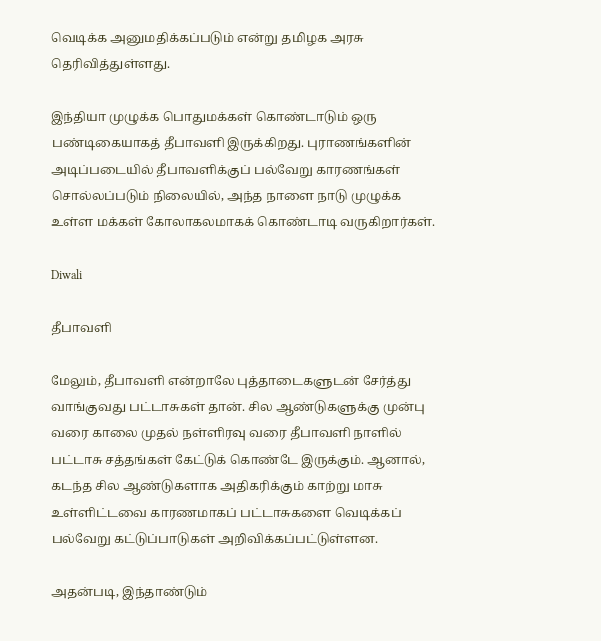வெடிக்க அனுமதிக்கப்படும் என்று தமிழக அரசு தெரிவித்துள்ளது.

இந்தியா முழுக்க பொதுமக்கள் கொண்டாடும் ஒரு பண்டிகையாகத் தீபாவளி இருக்கிறது. புராணங்களின் அடிப்படையில் தீபாவளிக்குப் பல்வேறு காரணங்கள் சொல்லப்படும் நிலையில், அந்த நாளை நாடு முழுக்க உள்ள மக்கள் கோலாகலமாகக் கொண்டாடி வருகிறார்கள்.

Diwali

தீபாவளி

மேலும், தீபாவளி என்றாலே புத்தாடைகளுடன் சேர்த்து வாங்குவது பட்டாசுகள் தான். சில ஆண்டுகளுக்கு முன்பு வரை காலை முதல் நள்ளிரவு வரை தீபாவளி நாளில் பட்டாசு சத்தங்கள் கேட்டுக் கொண்டே இருக்கும். ஆனால், கடந்த சில ஆண்டுகளாக அதிகரிக்கும் காற்று மாசு உள்ளிட்டவை காரணமாகப் பட்டாசுகளை வெடிக்கப் பல்வேறு கட்டுப்பாடுகள் அறிவிக்கப்பட்டுள்ளன.

அதன்படி, இந்தாண்டும்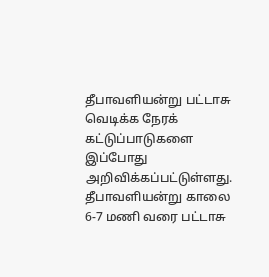தீபாவளியன்று பட்டாசு வெடிக்க நேரக் கட்டுப்பாடுகளை இப்போது அறிவிக்கப்பட்டுள்ளது. தீபாவளியன்று காலை 6-7 மணி வரை பட்டாசு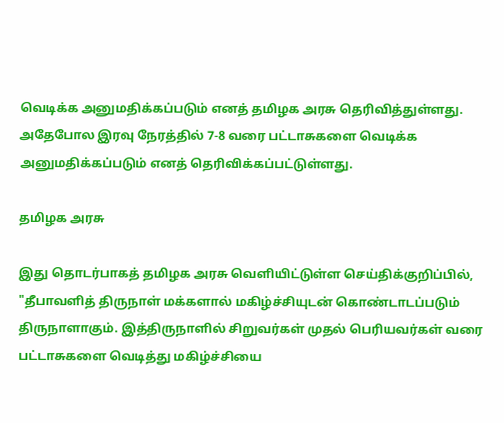வெடிக்க அனுமதிக்கப்படும் எனத் தமிழக அரசு தெரிவித்துள்ளது. அதேபோல இரவு நேரத்தில் 7-8 வரை பட்டாசுகளை வெடிக்க அனுமதிக்கப்படும் எனத் தெரிவிக்கப்பட்டுள்ளது.

தமிழக அரசு

இது தொடர்பாகத் தமிழக அரசு வெளியிட்டுள்ள செய்திக்குறிப்பில், "தீபாவளித் திருநாள் மக்களால் மகிழ்ச்சியுடன் கொண்டாடப்படும் திருநாளாகும். இத்திருநாளில் சிறுவர்கள் முதல் பெரியவர்கள் வரை பட்டாசுகளை வெடித்து மகிழ்ச்சியை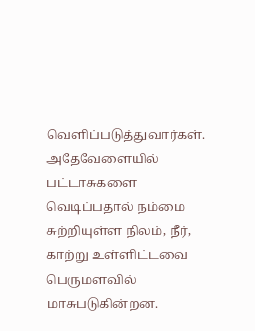வெளிப்படுத்துவார்கள். அதேவேளையில் பட்டாசுகளை வெடிப்பதால் நம்மை சுற்றியுள்ள நிலம், நீர், காற்று உள்ளிட்டவை பெருமளவில் மாசுபடுகின்றன.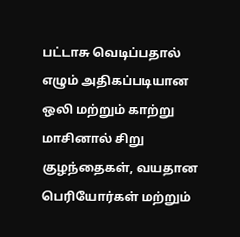பட்டாசு வெடிப்பதால் எழும் அதிகப்படியான ஒலி மற்றும் காற்று மாசினால் சிறு குழந்தைகள், வயதான பெரியோர்கள் மற்றும்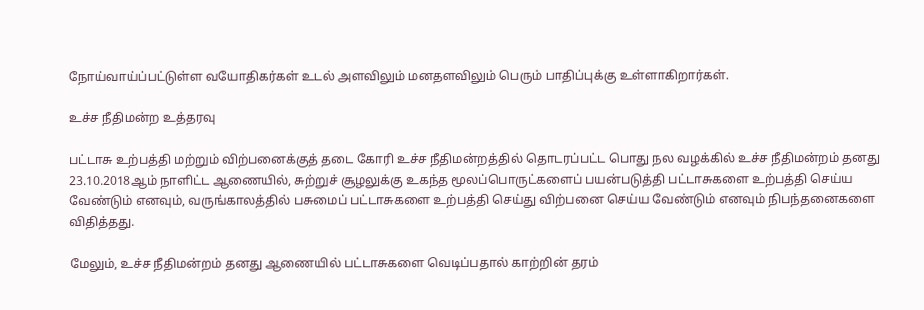நோய்வாய்ப்பட்டுள்ள வயோதிகர்கள் உடல் அளவிலும் மனதளவிலும் பெரும் பாதிப்புக்கு உள்ளாகிறார்கள்.

உச்ச நீதிமன்ற உத்தரவு

பட்டாசு உற்பத்தி மற்றும் விற்பனைக்குத் தடை கோரி உச்ச நீதிமன்றத்தில் தொடரப்பட்ட பொது நல வழக்கில் உச்ச நீதிமன்றம் தனது 23.10.2018ஆம் நாளிட்ட ஆணையில், சுற்றுச் சூழலுக்கு உகந்த மூலப்பொருட்களைப் பயன்படுத்தி பட்டாசுகளை உற்பத்தி செய்ய வேண்டும் எனவும், வருங்காலத்தில் பசுமைப் பட்டாசுகளை உற்பத்தி செய்து விற்பனை செய்ய வேண்டும் எனவும் நிபந்தனைகளை விதித்தது.

மேலும், உச்ச நீதிமன்றம் தனது ஆணையில் பட்டாசுகளை வெடிப்பதால் காற்றின் தரம்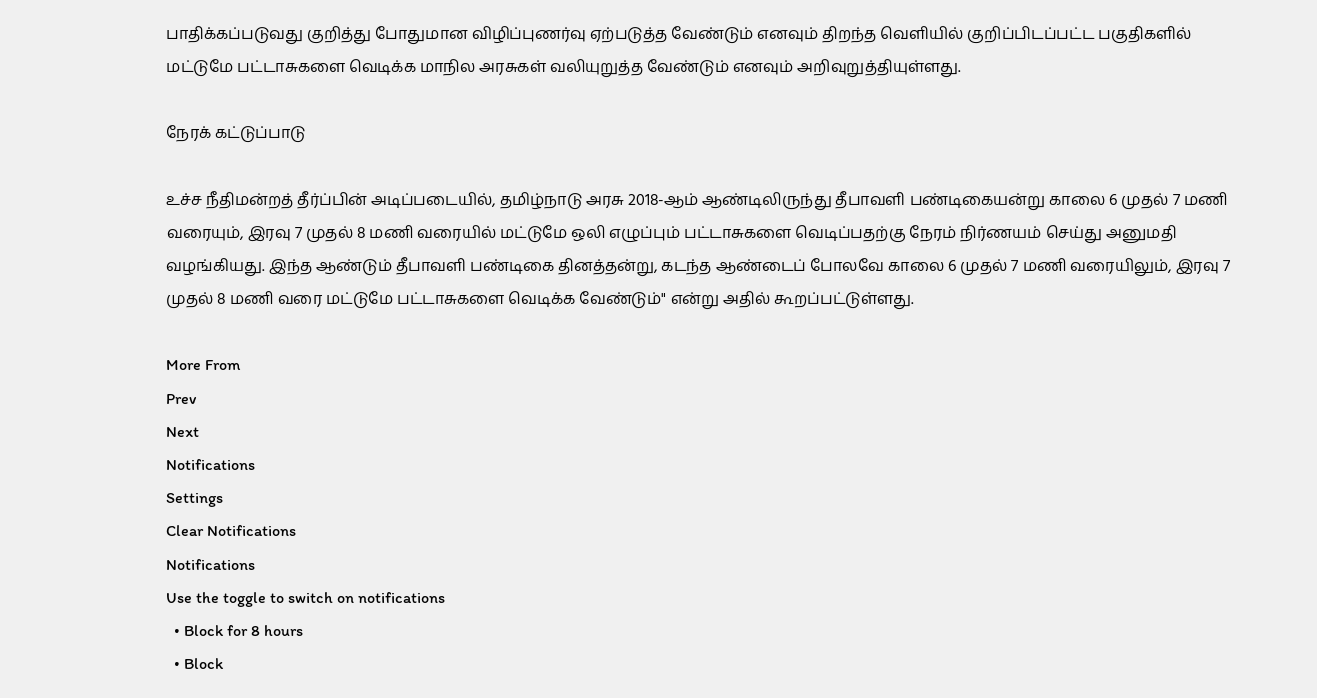பாதிக்கப்படுவது குறித்து போதுமான விழிப்புணர்வு ஏற்படுத்த வேண்டும் எனவும் திறந்த வெளியில் குறிப்பிடப்பட்ட பகுதிகளில் மட்டுமே பட்டாசுகளை வெடிக்க மாநில அரசுகள் வலியுறுத்த வேண்டும் எனவும் அறிவுறுத்தியுள்ளது.

நேரக் கட்டுப்பாடு

உச்ச நீதிமன்றத் தீர்ப்பின் அடிப்படையில், தமிழ்நாடு அரசு 2018-ஆம் ஆண்டிலிருந்து தீபாவளி பண்டிகையன்று காலை 6 முதல் 7 மணி வரையும், இரவு 7 முதல் 8 மணி வரையில் மட்டுமே ஒலி எழுப்பும் பட்டாசுகளை வெடிப்பதற்கு நேரம் நிர்ணயம் செய்து அனுமதி வழங்கியது. இந்த ஆண்டும் தீபாவளி பண்டிகை தினத்தன்று, கடந்த ஆண்டைப் போலவே காலை 6 முதல் 7 மணி வரையிலும், இரவு 7 முதல் 8 மணி வரை மட்டுமே பட்டாசுகளை வெடிக்க வேண்டும்" என்று அதில் கூறப்பட்டுள்ளது.

More From
Prev
Next
Notifications
Settings
Clear Notifications
Notifications
Use the toggle to switch on notifications
  • Block for 8 hours
  • Block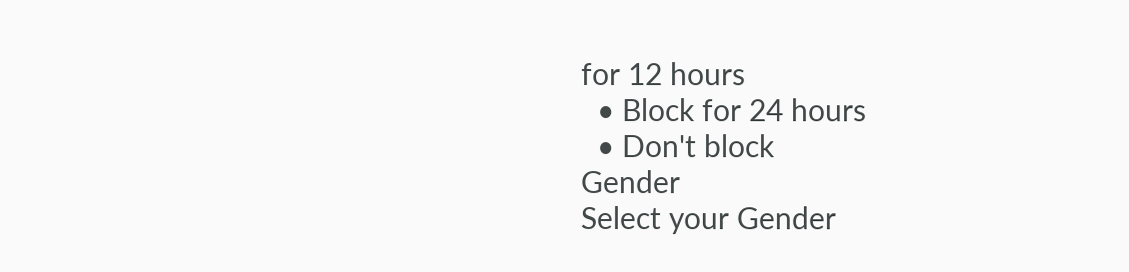for 12 hours
  • Block for 24 hours
  • Don't block
Gender
Select your Gender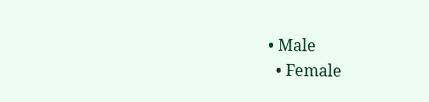• Male
  • Female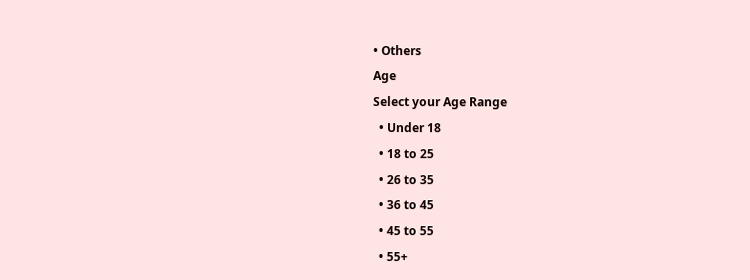• Others
Age
Select your Age Range
  • Under 18
  • 18 to 25
  • 26 to 35
  • 36 to 45
  • 45 to 55
  • 55+